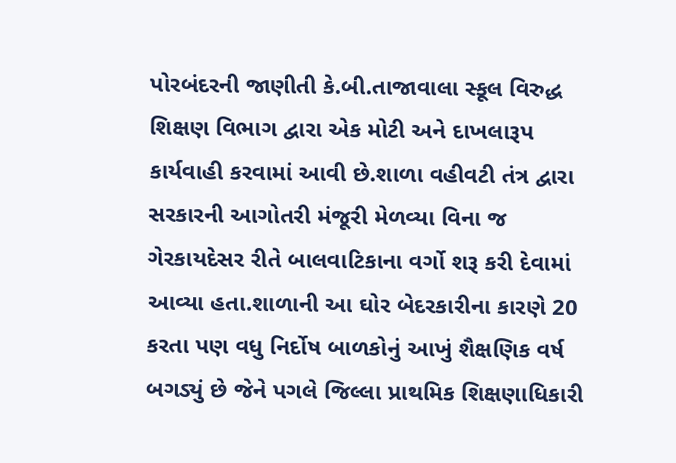પોરબંદરની જાણીતી કે.બી.તાજાવાલા સ્કૂલ વિરુદ્ધ શિક્ષણ વિભાગ દ્વારા એક મોટી અને દાખલારૂપ કાર્યવાહી કરવામાં આવી છે.શાળા વહીવટી તંત્ર દ્વારા સરકારની આગોતરી મંજૂરી મેળવ્યા વિના જ ગેરકાયદેસર રીતે બાલવાટિકાના વર્ગો શરૂ કરી દેવામાં આવ્યા હતા.શાળાની આ ઘોર બેદરકારીના કારણે 20 કરતા પણ વધુ નિર્દોષ બાળકોનું આખું શૈક્ષણિક વર્ષ બગડ્યું છે જેને પગલે જિલ્લા પ્રાથમિક શિક્ષણાધિકારી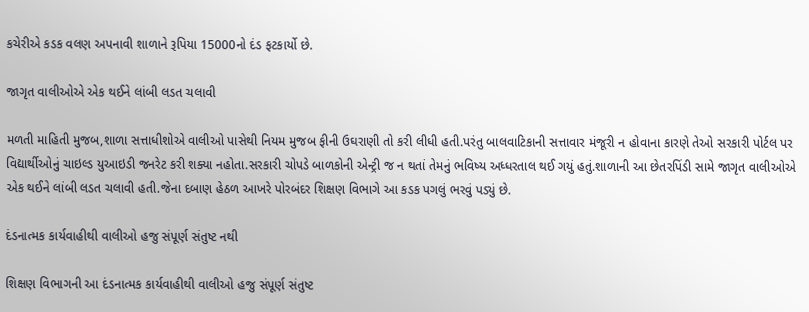કચેરીએ કડક વલણ અપનાવી શાળાને રૂપિયા 15000નો દંડ ફટકાર્યો છે.

જાગૃત વાલીઓએ એક થઈને લાંબી લડત ચલાવી

મળતી માહિતી મુજબ,શાળા સત્તાધીશોએ વાલીઓ પાસેથી નિયમ મુજબ ફીની ઉઘરાણી તો કરી લીધી હતી.પરંતુ બાલવાટિકાની સત્તાવાર મંજૂરી ન હોવાના કારણે તેઓ સરકારી પોર્ટલ પર વિદ્યાર્થીઓનું ચાઇલ્ડ યુઆઇડી જનરેટ કરી શક્યા નહોતા.સરકારી ચોપડે બાળકોની એન્ટ્રી જ ન થતાં તેમનું ભવિષ્ય અધ્ધરતાલ થઈ ગયું હતું.શાળાની આ છેતરપિંડી સામે જાગૃત વાલીઓએ એક થઈને લાંબી લડત ચલાવી હતી.જેના દબાણ હેઠળ આખરે પોરબંદર શિક્ષણ વિભાગે આ કડક પગલું ભરવું પડ્યું છે.

દંડનાત્મક કાર્યવાહીથી વાલીઓ હજુ સંપૂર્ણ સંતુષ્ટ નથી

શિક્ષણ વિભાગની આ દંડનાત્મક કાર્યવાહીથી વાલીઓ હજુ સંપૂર્ણ સંતુષ્ટ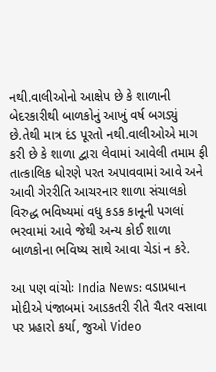નથી.વાલીઓનો આક્ષેપ છે કે શાળાની બેદરકારીથી બાળકોનું આખું વર્ષ બગડ્યું છે.તેથી માત્ર દંડ પૂરતો નથી.વાલીઓએ માગ કરી છે કે શાળા દ્વારા લેવામાં આવેલી તમામ ફી તાત્કાલિક ધોરણે પરત અપાવવામાં આવે અને આવી ગેરરીતિ આચરનાર શાળા સંચાલકો વિરુદ્ધ ભવિષ્યમાં વધુ કડક કાનૂની પગલાં ભરવામાં આવે જેથી અન્ય કોઈ શાળા બાળકોના ભવિષ્ય સાથે આવા ચેડાં ન કરે.

આ પણ વાંચોઃ India News: વડાપ્રધાન મોદીએ પંજાબમાં આડકતરી રીતે ચૈતર વસાવા પર પ્રહારો કર્યા, જુઓ Video